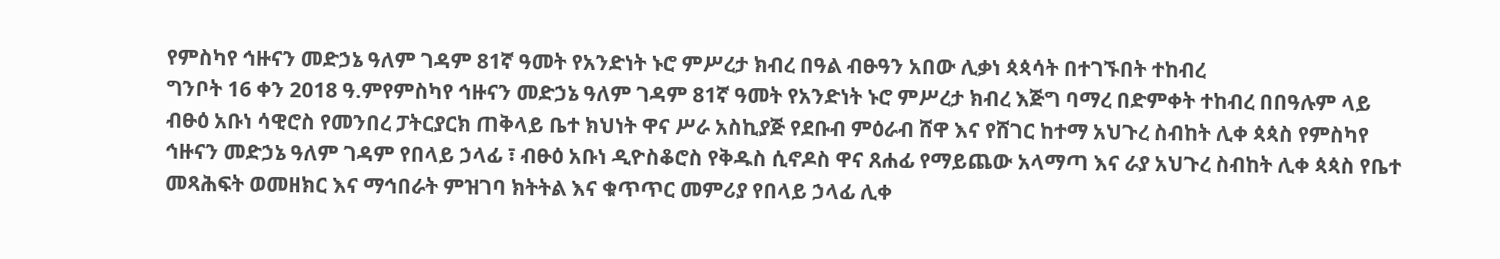የምስካየ ኅዙናን መድኃኔ ዓለም ገዳም 81ኛ ዓመት የአንድነት ኑሮ ምሥረታ ክብረ በዓል ብፁዓን አበው ሊቃነ ጳጳሳት በተገኙበት ተከብረ
ግንቦት 16 ቀን 2018 ዓ.ምየምስካየ ኅዙናን መድኃኔ ዓለም ገዳም 81ኛ ዓመት የአንድነት ኑሮ ምሥረታ ክብረ እጅግ ባማረ በድምቀት ተከብረ በበዓሉም ላይ ብፁዕ አቡነ ሳዊሮስ የመንበረ ፓትርያርክ ጠቅላይ ቤተ ክህነት ዋና ሥራ አስኪያጅ የደቡብ ምዕራብ ሸዋ እና የሸገር ከተማ አህጉረ ስብከት ሊቀ ጳጳስ የምስካየ ኅዙናን መድኃኔ ዓለም ገዳም የበላይ ኃላፊ ፣ ብፁዕ አቡነ ዲዮስቆሮስ የቅዱስ ሲኖዶስ ዋና ጸሐፊ የማይጨው አላማጣ እና ራያ አህጉረ ስብከት ሊቀ ጳጳስ የቤተ መጻሕፍት ወመዘክር እና ማኅበራት ምዝገባ ክትትል እና ቁጥጥር መምሪያ የበላይ ኃላፊ ሊቀ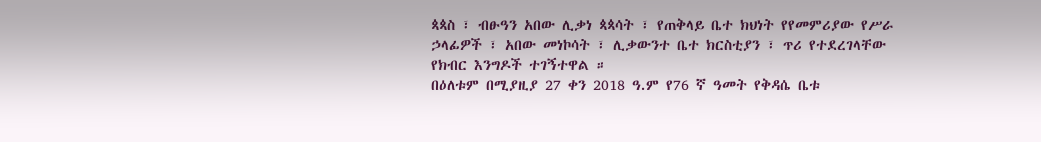ጳጳስ ፣ ብፁዓን አበው ሊቃነ ጳጳሳት ፣ የጠቅላይ ቤተ ክህነት የየመምሪያው የሥራ ኃላፊዎች ፣ አበው መነኮሳት ፣ ሊቃውንተ ቤተ ክርስቲያን ፣ ጥሪ የተደረገላቸው የክብር እንግዶች ተገኝተዋል ።
በዕለቱም በሚያዚያ 27 ቀን 2018 ዓ.ም የ76 ኛ ዓመት የቅዳሴ ቤቱ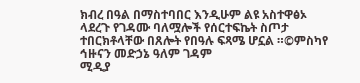ክብረ በዓል በማስተባበር እንዲሁም ልዩ አስተዋፅኦ ላደረጉ የገዳሙ ባለሟሎች የሰርተፍኬት ስጦታ ተበርክቶላቸው በጸሎት የበዓሉ ፍጻሜ ሆኗል ።©ምስካየ ኅዙናን መድኃኔ ዓለም ገዳም
ሚዲያ